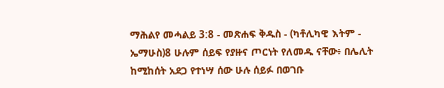ማሕልየ መሓልይ 3:8 - መጽሐፍ ቅዱስ - (ካቶሊካዊ እትም - ኤማሁስ)8 ሁሉም ሰይፍ የያዙና ጦርነት የለመዱ ናቸው፥ በሌሊት ከሚከሰት አደጋ የተነሣ ሰው ሁሉ ሰይፉ በወገቡ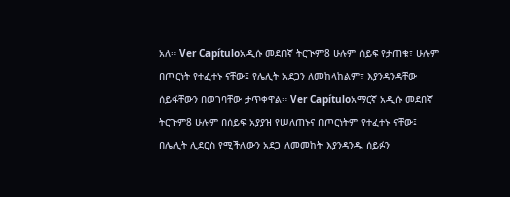አለ። Ver Capítuloአዲሱ መደበኛ ትርጒም8 ሁሉም ሰይፍ የታጠቁ፣ ሁሉም በጦርነት የተፈተኑ ናቸው፤ የሌሊት አደጋን ለመከላከልም፣ እያንዳንዳቸው ሰይፋቸውን በወገባቸው ታጥቀዋል። Ver Capítuloአማርኛ አዲሱ መደበኛ ትርጉም8 ሁሉም በሰይፍ አያያዝ የሠለጠኑና በጦርነትም የተፈተኑ ናቸው፤ በሌሊት ሊደርስ የሚችለውን አደጋ ለመመከት እያንዳንዱ ሰይፉን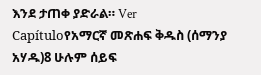እንደ ታጠቀ ያድራል። Ver Capítuloየአማርኛ መጽሐፍ ቅዱስ (ሰማንያ አሃዱ)8 ሁሉም ሰይፍ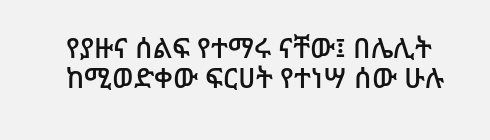የያዙና ሰልፍ የተማሩ ናቸው፤ በሌሊት ከሚወድቀው ፍርሀት የተነሣ ሰው ሁሉ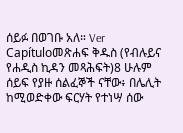ሰይፉ በወገቡ አለ። Ver Capítuloመጽሐፍ ቅዱስ (የብሉይና የሐዲስ ኪዳን መጻሕፍት)8 ሁሉም ሰይፍ የያዙ ሰልፈኞች ናቸው፥ በሌሊት ከሚወድቀው ፍርሃት የተነሣ ሰው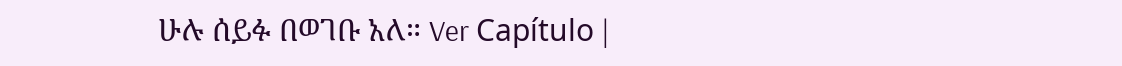ሁሉ ሰይፉ በወገቡ አለ። Ver Capítulo |